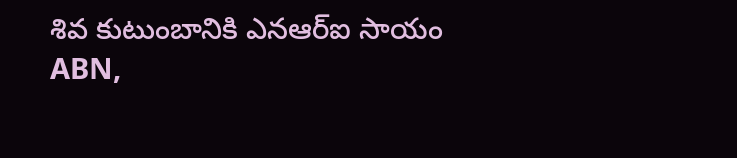శివ కుటుంబానికి ఎనఆర్ఐ సాయం
ABN,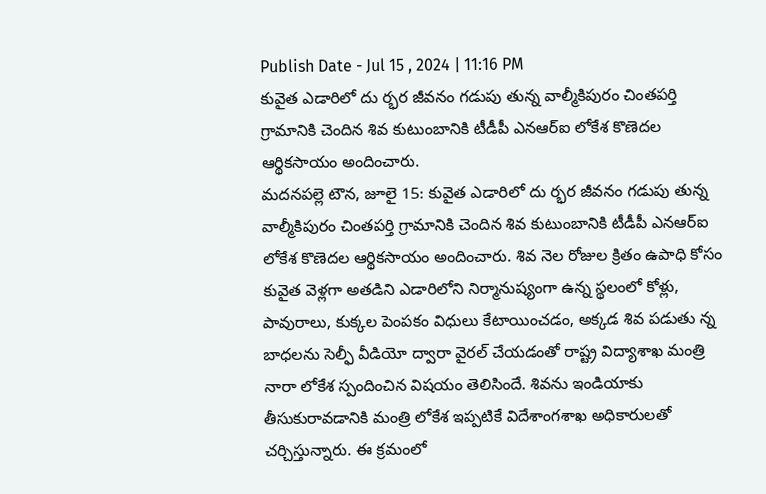Publish Date - Jul 15 , 2024 | 11:16 PM
కువైత ఎడారిలో దు ర్భర జీవనం గడుపు తున్న వాల్మీకిపురం చింతపర్తి గ్రామానికి చెందిన శివ కుటుంబానికి టీడీపీ ఎనఆర్ఐ లోకేశ కొణెదల ఆర్థికసాయం అందించారు.
మదనపల్లె టౌన, జూలై 15: కువైత ఎడారిలో దు ర్భర జీవనం గడుపు తున్న వాల్మీకిపురం చింతపర్తి గ్రామానికి చెందిన శివ కుటుంబానికి టీడీపీ ఎనఆర్ఐ లోకేశ కొణెదల ఆర్థికసాయం అందించారు. శివ నెల రోజుల క్రితం ఉపాధి కోసం కువైత వెళ్లగా అతడిని ఎడారిలోని నిర్మానుష్యంగా ఉన్న స్థలంలో కోళ్లు, పావురాలు, కుక్కల పెంపకం విధులు కేటాయించడం, అక్కడ శివ పడుతు న్న బాధలను సెల్ఫీ వీడియో ద్వారా వైరల్ చేయడంతో రాష్ట్ర విద్యాశాఖ మంత్రి నారా లోకేశ స్పందించిన విషయం తెలిసిందే. శివను ఇండియాకు తీసుకురావడానికి మంత్రి లోకేశ ఇప్పటికే విదేశాంగశాఖ అధికారులతో చర్చిస్తున్నారు. ఈ క్రమంలో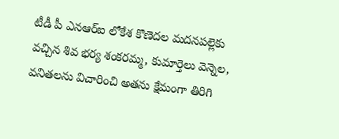టీడీ పీ ఎనఆర్ఐ లోకేశ కొణెదల మదనపల్లెకు వచ్చిన శివ భర్య శంకరమ్మ, కుమార్తెలు వెన్నెల, వనితలను విచారించి అతను క్షేమంగా తిరిగి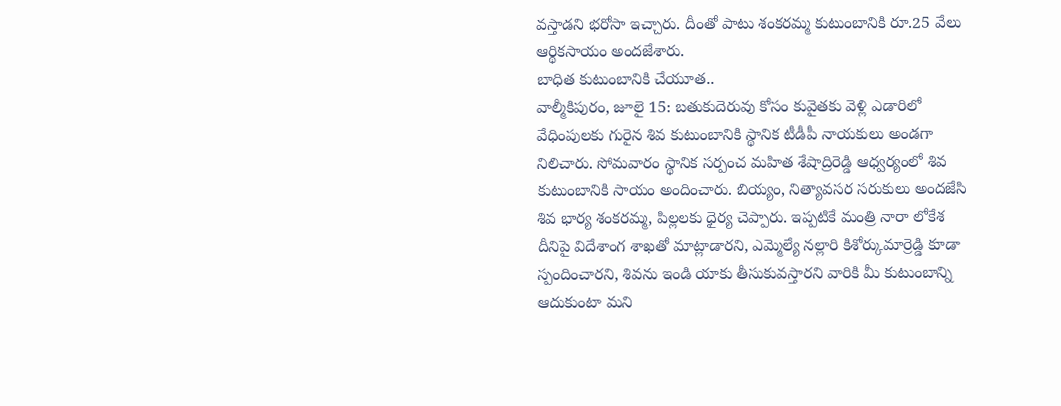వస్తాడని భరోసా ఇచ్చారు. దీంతో పాటు శంకరమ్మ కుటుంబానికి రూ.25 వేలు ఆర్థికసాయం అందజేశారు.
బాధిత కుటుంబానికి చేయూత..
వాల్మీకిపురం, జూలై 15: బతుకుదెరువు కోసం కువైతకు వెళ్లి ఎడారిలో వేధింపులకు గురైన శివ కుటుంబానికి స్థానిక టీడీపీ నాయకులు అండగా నిలిచారు. సోమవారం స్థానిక సర్పంచ మహిత శేషాద్రిరెడ్డి ఆధ్వర్యంలో శివ కుటుంబానికి సాయం అందించారు. బియ్యం, నిత్యావసర సరుకులు అందజేసి శివ భార్య శంకరమ్మ, పిల్లలకు ధైర్య చెప్పారు. ఇప్పటికే మంత్రి నారా లోకేశ దీనిపై విదేశాంగ శాఖతో మాట్లాడారని, ఎమ్మెల్యే నల్లారి కిశోర్కుమార్రెడ్డి కూడా స్పందించారని, శివను ఇండి యాకు తీసుకువస్తారని వారికి మీ కుటుంబాన్ని ఆదుకుంటా మని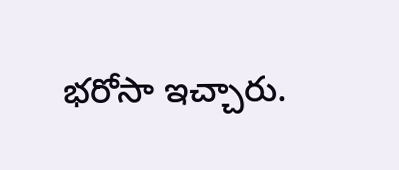భరోసా ఇచ్చారు.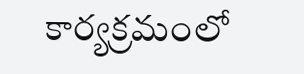కార్యక్రమంలో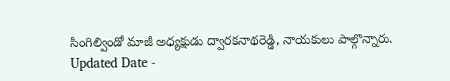సింగిల్విండో మాజీ అధ్యక్షుడు ద్వారకనాథరెడ్డి, నాయకులు పాల్గొన్నారు.
Updated Date -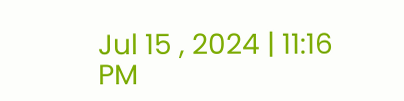Jul 15 , 2024 | 11:16 PM